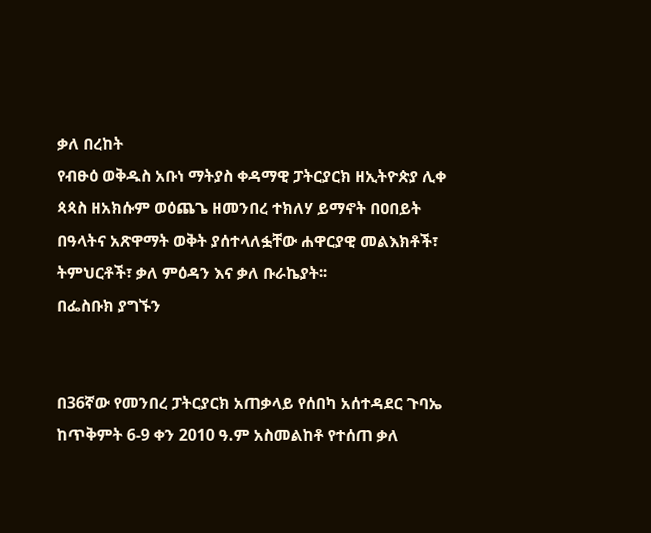ቃለ በረከት
የብፁዕ ወቅዱስ አቡነ ማትያስ ቀዳማዊ ፓትርያርክ ዘኢትዮጵያ ሊቀ ጳጳስ ዘአክሱም ወዕጨጌ ዘመንበረ ተክለሃ ይማኖት በዐበይት በዓላትና አጽዋማት ወቅት ያሰተላለፏቸው ሐዋርያዊ መልእክቶች፣ ትምህርቶች፣ ቃለ ምዕዳን እና ቃለ ቡራኬያት፡፡
በፌስቡክ ያግኙን


በ36ኛው የመንበረ ፓትርያርክ አጠቃላይ የሰበካ አሰተዳደር ጉባኤ ከጥቅምት 6-9 ቀን 2010 ዓ.ም አስመልከቶ የተሰጠ ቃለ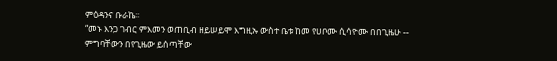ምዕዳንና ቡራኬ፡፡
“መኑ እንጋ ገብር ምእመን ወጠቢብ ዘይሠይሞ እግዚኡ ውስተ ቤቱ ከመ የሀቦሙ ሲሳዮሙ በበጊዜሁ -- ምግባቸውን በየጊዜው ይሰጣቸው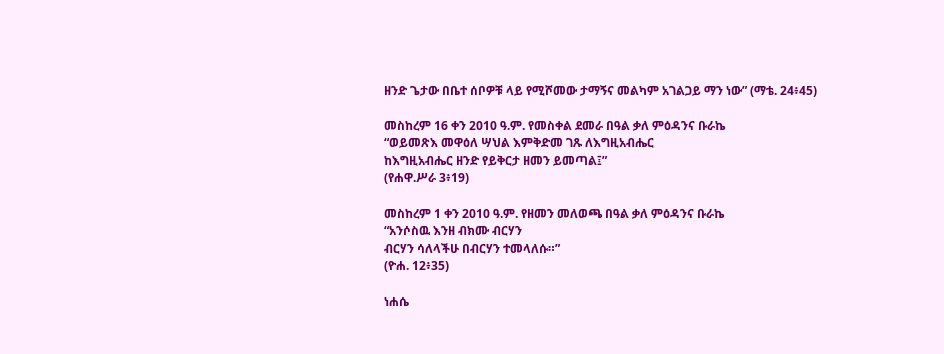ዘንድ ጌታው በቤተ ሰቦዎቹ ላይ የሚሾመው ታማኝና መልካም አገልጋይ ማን ነው” (ማቴ. 24፥45)

መስከረም 16 ቀን 2010 ዓ.ም. የመስቀል ደመራ በዓል ቃለ ምዕዳንና ቡራኬ
“ወይመጽእ መዋዕለ ሣህል እምቅድመ ገጹ ለእግዚአብሔር
ከእግዚአብሔር ዘንድ የይቅርታ ዘመን ይመጣል፤”
(የሐዋ.ሥራ 3፥19)

መስከረም 1 ቀን 2010 ዓ.ም. የዘመን መለወጫ በዓል ቃለ ምዕዳንና ቡራኬ
“አንሶስዉ እንዘ ብክሙ ብርሃን
ብርሃን ሳለላችሁ በብርሃን ተመላለሱ።”
(ዮሐ. 12፥35)

ነሐሴ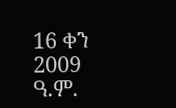16 ቀን 2009 ዓ.ም.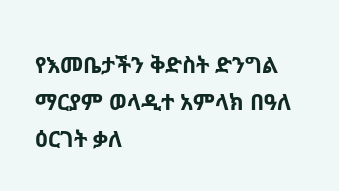የእመቤታችን ቅድስት ድንግል ማርያም ወላዲተ አምላክ በዓለ ዕርገት ቃለ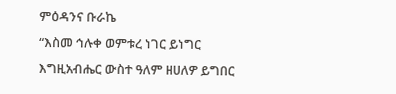ምዕዳንና ቡራኬ
“እስመ ኅሉቀ ወምቱረ ነገር ይነግር እግዚአብሔር ውስተ ዓለም ዘሀለዎ ይግበር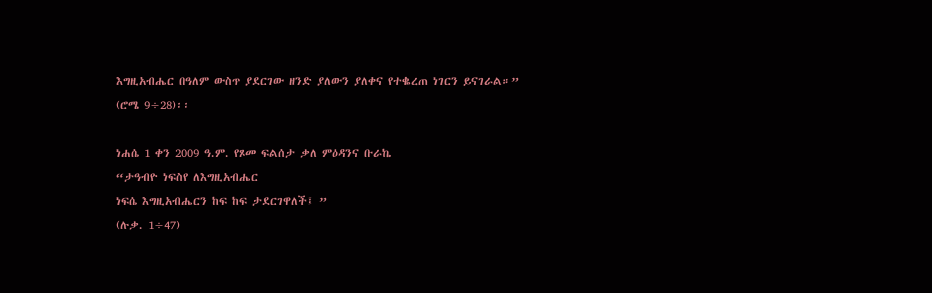እግዚአብሔር በዓለም ውስጥ ያደርገው ዘንድ ያለውን ያለቀና የተቈረጠ ነገርን ይናገራል።”
(ሮሜ 9÷28)፡፡

ነሐሴ 1 ቀን 2009 ዓ.ም. የጾመ ፍልሰታ ቃለ ምዕዳንና ቡራኬ
“ታዓብዮ ነፍስየ ለእግዚአብሔር
ነፍሴ እግዚአብሔርን ከፍ ከፍ ታደርገዋለች፤ ”
(ሉቃ. 1÷47)